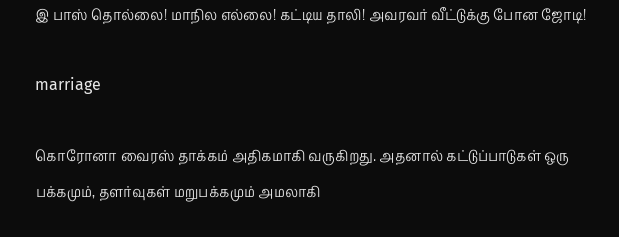இ பாஸ் தொல்லை! மாநில எல்லை! கட்டிய தாலி! அவரவர் வீட்டுக்கு போன ஜோடி!

marriage

கொரோனா வைரஸ் தாக்கம் அதிகமாகி வருகிறது. அதனால் கட்டுப்பாடுகள் ஒரு பக்கமும், தளர்வுகள் மறுபக்கமும் அமலாகி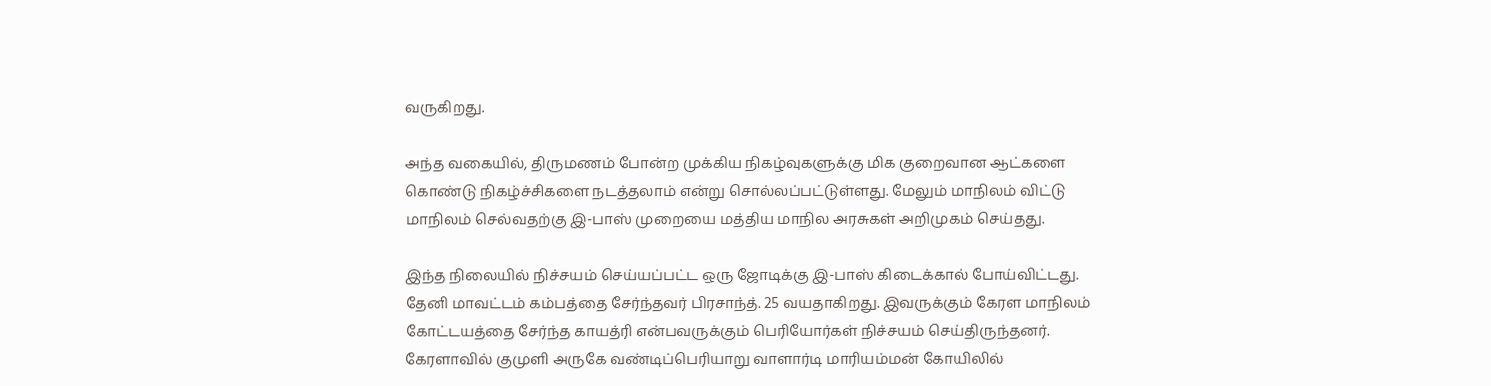வருகிறது.

அந்த வகையில், திருமணம் போன்ற முக்கிய நிகழ்வுகளுக்கு மிக குறைவான ஆட்களை கொண்டு நிகழ்ச்சிகளை நடத்தலாம் என்று சொல்லப்பட்டுள்ளது. மேலும் மாநிலம் விட்டு மாநிலம் செல்வதற்கு இ-பாஸ் முறையை மத்திய மாநில அரசுகள் அறிமுகம் செய்தது.

இந்த நிலையில் நிச்சயம் செய்யப்பட்ட ஒரு ஜோடிக்கு இ-பாஸ் கிடைக்கால் போய்விட்டது. தேனி மாவட்டம் கம்பத்தை சேர்ந்தவர் பிரசாந்த். 25 வயதாகிறது. இவருக்கும் கேரள மாநிலம் கோட்டயத்தை சேர்ந்த காயத்ரி என்பவருக்கும் பெரியோர்கள் நிச்சயம் செய்திருந்தனர். கேரளாவில் குமுளி அருகே வண்டிப்பெரியாறு வாளார்டி மாரியம்மன் கோயிலில்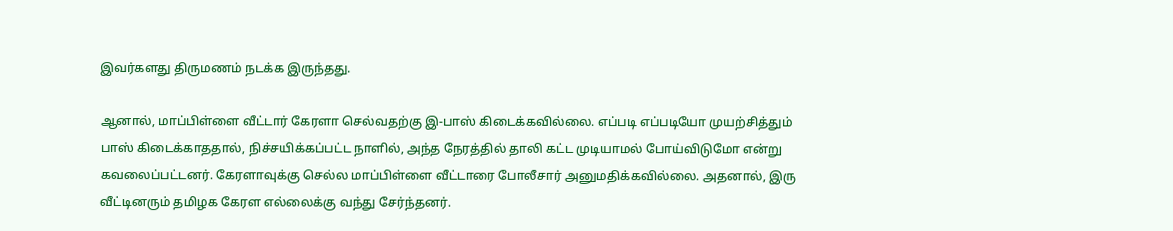இவர்களது திருமணம் நடக்க இருந்தது.

ஆனால், மாப்பிள்ளை வீட்டார் கேரளா செல்வதற்கு இ-பாஸ் கிடைக்கவில்லை. எப்படி எப்படியோ முயற்சித்தும் பாஸ் கிடைக்காததால், நிச்சயிக்கப்பட்ட நாளில், அந்த நேரத்தில் தாலி கட்ட முடியாமல் போய்விடுமோ என்று கவலைப்பட்டனர். கேரளாவுக்கு செல்ல மாப்பிள்ளை வீட்டாரை போலீசார் அனுமதிக்கவில்லை. அதனால், இரு வீட்டினரும் தமிழக கேரள எல்லைக்கு வந்து சேர்ந்தனர்.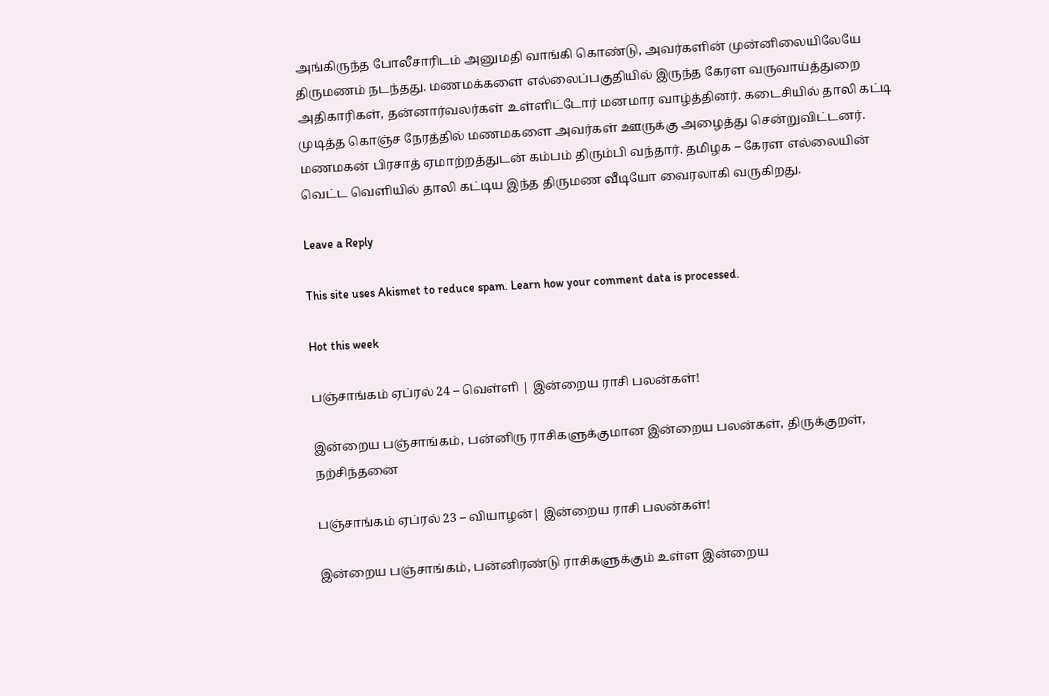அங்கிருந்த போலீசாரிடம் அனுமதி வாங்கி கொண்டு, அவர்களின் முன்னிலையிலேயே திருமணம் நடந்தது. மணமக்களை எல்லைப்பகுதியில் இருந்த கேரள வருவாய்த்துறை அதிகாரிகள், தன்னார்வலர்கள் உள்ளிட்டோர் மனமார வாழ்த்தினர். கடைசியில் தாலி கட்டி முடித்த கொஞ்ச நேரத்தில் மணமகளை அவர்கள் ஊருக்கு அழைத்து சென்றுவிட்டனர். மணமகன் பிரசாத் ஏமாற்றத்துடன் கம்பம் திரும்பி வந்தார். தமிழக – கேரள எல்லையின் வெட்ட வெளியில் தாலி கட்டிய இந்த திருமண வீடியோ வைரலாகி வருகிறது.

Leave a Reply

This site uses Akismet to reduce spam. Learn how your comment data is processed.

Hot this week

பஞ்சாங்கம் ஏப்ரல் 24 – வெள்ளி | இன்றைய ராசி பலன்கள்!

இன்றைய பஞ்சாங்கம், பன்னிரு ராசிகளுக்குமான இன்றைய பலன்கள், திருக்குறள், நற்சிந்தனை

பஞ்சாங்கம் ஏப்ரல் 23 – வியாழன்| இன்றைய ராசி பலன்கள்!

இன்றைய பஞ்சாங்கம், பன்னிரண்டு ராசிகளுக்கும் உள்ள இன்றைய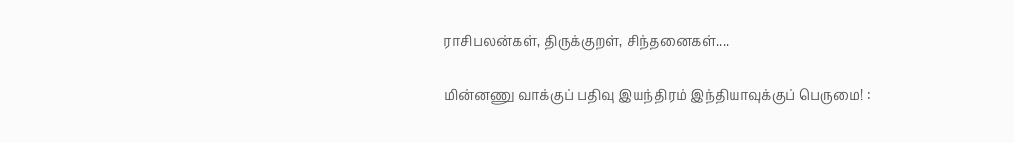ராசிபலன்கள், திருக்குறள், சிந்தனைகள்....

மின்னணு வாக்குப் பதிவு இயந்திரம் இந்தியாவுக்குப் பெருமை! :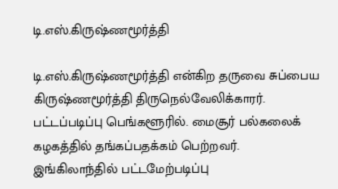டி.எஸ்.கிருஷ்ணமூர்த்தி

டி.எஸ்.கிருஷ்ணமூர்த்தி என்கிற தருவை சுப்பைய கிருஷ்ணமூர்த்தி திருநெல்வேலிக்காரர். பட்டப்படிப்பு பெங்களூரில். மைசூர் பல்கலைக் கழகத்தில் தங்கப்பதக்கம் பெற்றவர். இங்கிலாந்தில் பட்டமேற்படிப்பு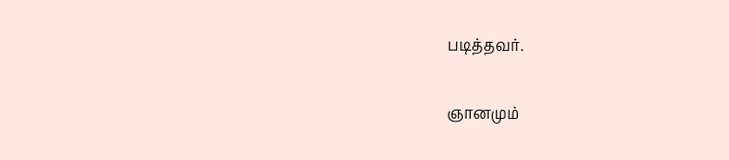படித்தவர்.

ஞானமும்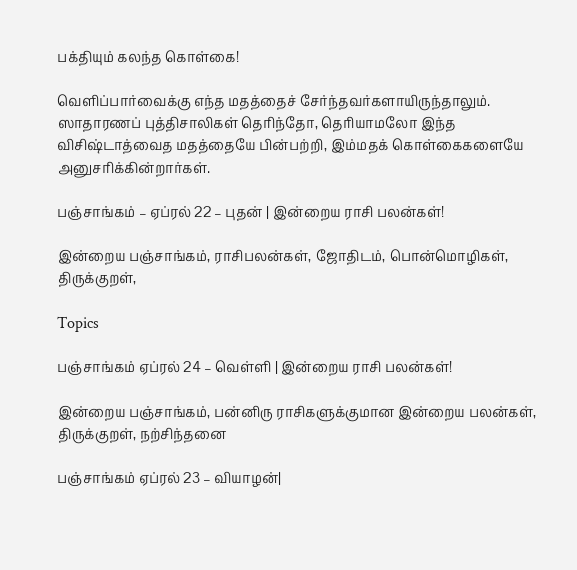பக்தியும் கலந்த கொள்கை!

வெளிப்பார்வைக்கு எந்த மதத்தைச் சேர்ந்தவர்களாயிருந்தாலும். ஸாதாரணப் புத்திசாலிகள் தெரிந்தோ, தெரியாமலோ இந்த விசிஷ்டாத்வைத மதத்தையே பின்பற்றி, இம்மதக் கொள்கைகளையே அனுசரிக்கின்றார்கள்.

பஞ்சாங்கம் – ஏப்ரல் 22 – புதன் | இன்றைய ராசி பலன்கள்!

இன்றைய பஞ்சாங்கம், ராசிபலன்கள், ஜோதிடம், பொன்மொழிகள், திருக்குறள்,

Topics

பஞ்சாங்கம் ஏப்ரல் 24 – வெள்ளி | இன்றைய ராசி பலன்கள்!

இன்றைய பஞ்சாங்கம், பன்னிரு ராசிகளுக்குமான இன்றைய பலன்கள், திருக்குறள், நற்சிந்தனை

பஞ்சாங்கம் ஏப்ரல் 23 – வியாழன்|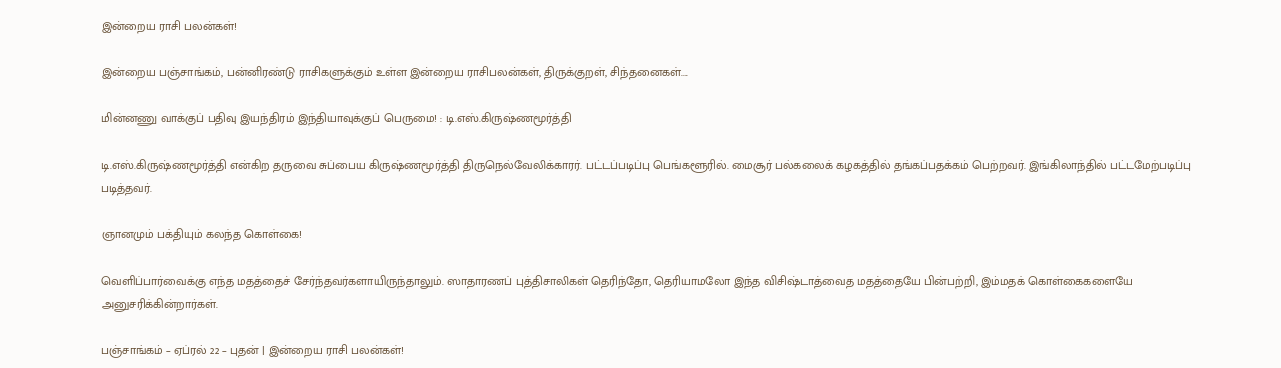இன்றைய ராசி பலன்கள்!

இன்றைய பஞ்சாங்கம், பன்னிரண்டு ராசிகளுக்கும் உள்ள இன்றைய ராசிபலன்கள், திருக்குறள், சிந்தனைகள்....

மின்னணு வாக்குப் பதிவு இயந்திரம் இந்தியாவுக்குப் பெருமை! : டி.எஸ்.கிருஷ்ணமூர்த்தி

டி.எஸ்.கிருஷ்ணமூர்த்தி என்கிற தருவை சுப்பைய கிருஷ்ணமூர்த்தி திருநெல்வேலிக்காரர். பட்டப்படிப்பு பெங்களூரில். மைசூர் பல்கலைக் கழகத்தில் தங்கப்பதக்கம் பெற்றவர். இங்கிலாந்தில் பட்டமேற்படிப்பு படித்தவர்.

ஞானமும் பக்தியும் கலந்த கொள்கை!

வெளிப்பார்வைக்கு எந்த மதத்தைச் சேர்ந்தவர்களாயிருந்தாலும். ஸாதாரணப் புத்திசாலிகள் தெரிந்தோ, தெரியாமலோ இந்த விசிஷ்டாத்வைத மதத்தையே பின்பற்றி, இம்மதக் கொள்கைகளையே அனுசரிக்கின்றார்கள்.

பஞ்சாங்கம் – ஏப்ரல் 22 – புதன் | இன்றைய ராசி பலன்கள்!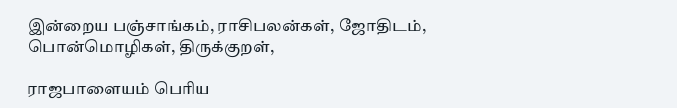இன்றைய பஞ்சாங்கம், ராசிபலன்கள், ஜோதிடம், பொன்மொழிகள், திருக்குறள்,

ராஜபாளையம் பெரிய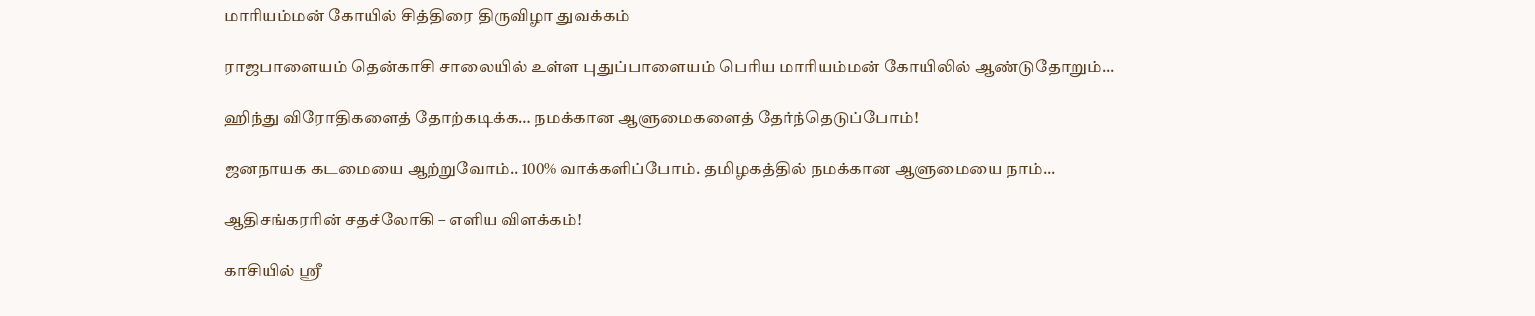மாரியம்மன் கோயில் சித்திரை திருவிழா துவக்கம்

ராஜபாளையம் தென்காசி சாலையில் உள்ள புதுப்பாளையம் பெரிய மாரியம்மன் கோயிலில் ஆண்டுதோறும்...

ஹிந்து விரோதிகளைத் தோற்கடிக்க… நமக்கான ஆளுமைகளைத் தேர்ந்தெடுப்போம்!

ஜனநாயக கடமையை ஆற்றுவோம்.. 100% வாக்களிப்போம். தமிழகத்தில் நமக்கான ஆளுமையை நாம்...

ஆதிசங்கரரின் சதச்லோகி – எளிய விளக்கம்!

காசியில் ஸ்ரீ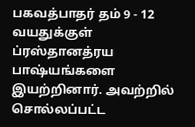பகவத்பாதர் தம் 9 - 12 வயதுக்குள் ப்ரஸ்தானத்ரய பாஷ்யங்களை இயற்றினார். அவற்றில் சொல்லப்பட்ட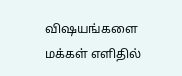விஷயங்களை மக்கள் எளிதில்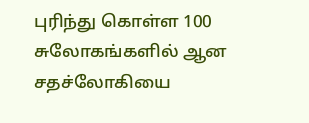புரிந்து கொள்ள 100 சுலோகங்களில் ஆன சதச்லோகியை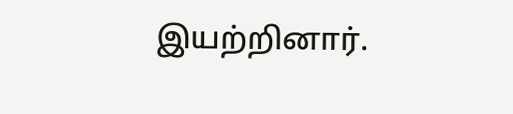இயற்றினார்.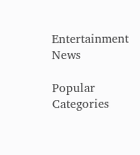Entertainment News

Popular Categories